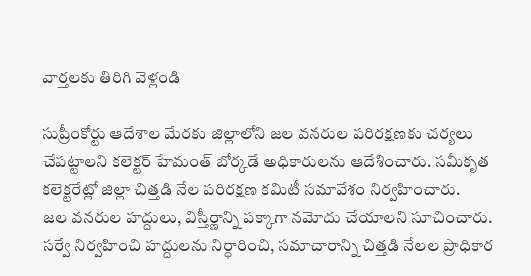వార్తలకు తిరిగి వెళ్లండి

సుప్రీంకోర్టు ఆదేశాల మేరకు జిల్లాలోని జల వనరుల పరిరక్షణకు చర్యలు చేపట్టాలని కలెక్టర్ హేమంత్ బోర్కడే అధికారులను ఆదేశించారు. సమీకృత కలెక్టరేట్లో జిల్లా చిత్తడి నేల పరిరక్షణ కమిటీ సమావేశం నిర్వహించారు.
జల వనరుల హద్దులు, విస్తీర్ణాన్ని పక్కాగా నమోదు చేయాలని సూచించారు. సర్వే నిర్వహించి హద్దులను నిర్ధారించి, సమాచారాన్ని చిత్తడి నేలల ప్రాధికార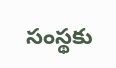సంస్థకు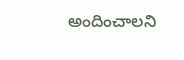అందించాలని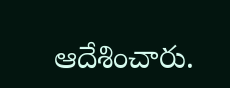ఆదేశించారు.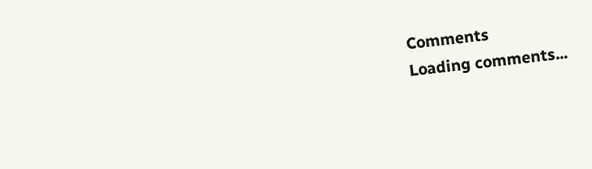Comments
Loading comments...